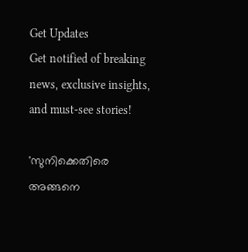Get Updates
Get notified of breaking news, exclusive insights, and must-see stories!

'സുനിക്കെതിരെ അങ്ങനെ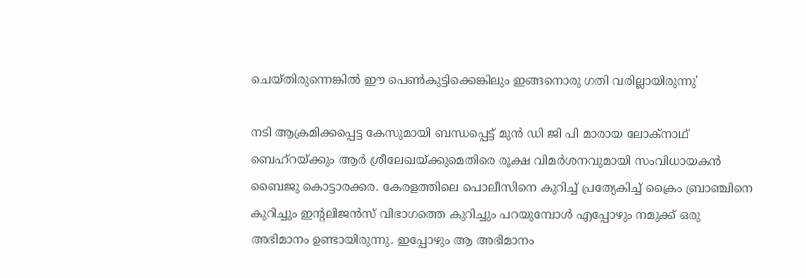ചെയ്തിരുന്നെങ്കില്‍ ഈ പെണ്‍കുട്ടിക്കെങ്കിലും ഇങ്ങനൊരു ഗതി വരില്ലായിരുന്നു'

നടി ആക്രമിക്കപ്പെട്ട കേസുമായി ബന്ധപ്പെട്ട് മുന്‍ ഡി ജി പി മാരായ ലോക്നാഥ് ബെഹ്റയ്ക്കും ആർ ശ്രീലേഖയ്ക്കുമെതിരെ രൂക്ഷ വിമർശനവുമായി സംവിധായകന്‍ ബൈജു കൊട്ടാരക്കര. കേരളത്തിലെ പൊലീസിനെ കുറിച്ച് പ്രത്യേകിച്ച് ക്രൈം ബ്രാഞ്ചിനെ കുറിച്ചും ഇന്റലിജന്‍സ് വിഭാഗത്തെ കുറിച്ചും പറയുമ്പോള്‍ എപ്പോഴും നമുക്ക് ഒരു അഭിമാനം ഉണ്ടായിരുന്നു. ഇപ്പോഴും ആ അഭിമാനം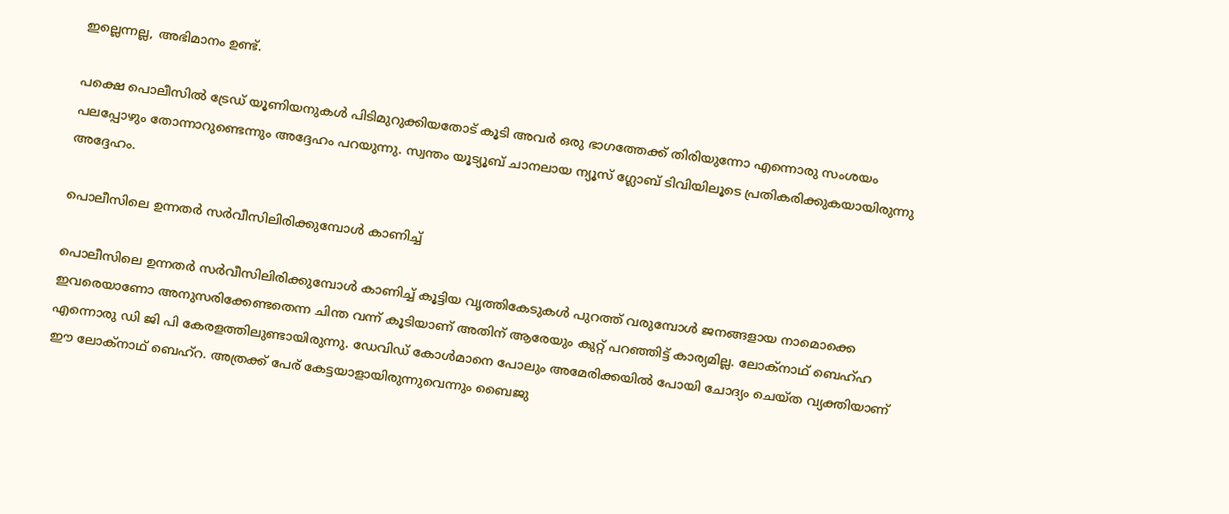ഇല്ലെന്നല്ല, അഭിമാനം ഉണ്ട്.

പക്ഷെ പൊലീസില്‍ ട്രേഡ് യൂണിയനുകള്‍ പിടിമുറുക്കിയതോട് കൂടി അവർ ഒരു ഭാഗത്തേക്ക് തിരിയുന്നോ എന്നൊരു സംശയം പലപ്പോഴും തോന്നാറുണ്ടെന്നും അദ്ദേഹം പറയുന്നു. സ്വന്തം യൂട്യൂബ് ചാനലായ ന്യൂസ് ഗ്ലോബ് ടിവിയിലൂടെ പ്രതികരിക്കുകയായിരുന്നു അദ്ദേഹം.

പൊലീസിലെ ഉന്നതർ സർവീസിലിരിക്കുമ്പോള്‍ കാണിച്ച്

പൊലീസിലെ ഉന്നതർ സർവീസിലിരിക്കുമ്പോള്‍ കാണിച്ച് കൂട്ടിയ വൃത്തികേടുകള്‍ പുറത്ത് വരുമ്പോള്‍ ജനങ്ങളായ നാമൊക്കെ ഇവരെയാണോ അനുസരിക്കേണ്ടതെന്ന ചിന്ത വന്ന് കൂടിയാണ് അതിന് ആരേയും കുറ്റ് പറഞ്ഞിട്ട് കാര്യമില്ല. ലോക്നാഥ് ബെഹ്ഹ എന്നൊരു ഡി ജി പി കേരളത്തിലുണ്ടായിരുന്നു. ഡേവിഡ് കോള്‍മാനെ പോലും അമേരിക്കയില്‍ പോയി ചോദ്യം ചെയ്ത വ്യക്തിയാണ് ഈ ലോക്നാഥ് ബെഹ്റ. അത്രക്ക് പേര് കേട്ടയാളായിരുന്നുവെന്നും ബൈജു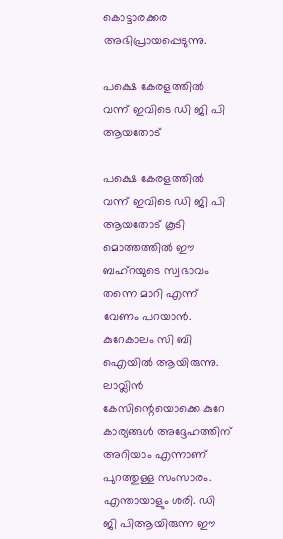കൊട്ടാരക്കര അഭിപ്രായപ്പെടുന്നു.

പക്ഷെ കേരളത്തില്‍ വന്ന് ഇവിടെ ഡി ജി പി ആയതോട്

പക്ഷെ കേരളത്തില്‍ വന്ന് ഇവിടെ ഡി ജി പി ആയതോട് കൂടി മൊത്തത്തില്‍ ഈ ബഹ്റയുടെ സ്വഭാവം തന്നെ മാറി എന്ന് വേണം പറയാന്‍. കുറേകാലം സി ബി ഐയില്‍ ആയിരുന്നു. ലാവ്ലിന്‍ കേസിന്റെയൊക്കെ കുറേ കാര്യങ്ങള്‍ അദ്ദേഹത്തിന് അറിയാം എന്നാണ് പുറത്തുള്ള സംസാരം. എന്തായാളും ശരി. ഡി ജി പിആയിരുന്ന ഈ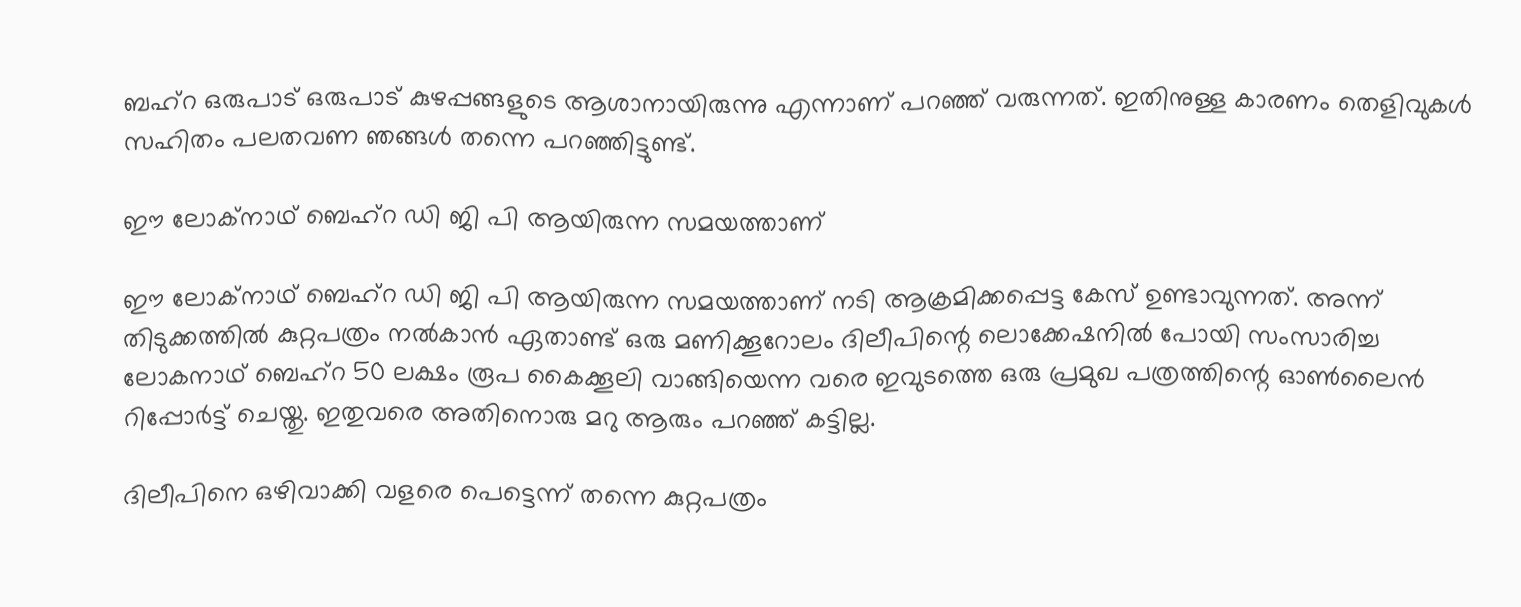ബഹ്റ ഒരുപാട് ഒരുപാട് കുഴപ്പങ്ങളുടെ ആശാനായിരുന്നു എന്നാണ് പറഞ്ഞ് വരുന്നത്. ഇതിനുള്ള കാരണം തെളിവുകള്‍ സഹിതം പലതവണ ഞങ്ങള്‍ തന്നെ പറഞ്ഞിട്ടുണ്ട്.

ഈ ലോക്നാഥ് ബെഹ്റ ഡി ജി പി ആയിരുന്ന സമയത്താണ്

ഈ ലോക്നാഥ് ബെഹ്റ ഡി ജി പി ആയിരുന്ന സമയത്താണ് നടി ആക്രമിക്കപ്പെട്ട കേസ് ഉണ്ടാവുന്നത്. അന്ന് തിടുക്കത്തില്‍ കുറ്റപത്രം നല്‍കാന്‍ ഏതാണ്ട് ഒരു മണിക്കൂറോലം ദിലീപിന്റെ ലൊക്കേഷനില്‍ പോയി സംസാരിച്ച ലോകനാഥ് ബെഹ്റ 50 ലക്ഷം രൂപ കൈക്കൂലി വാങ്ങിയെന്ന വരെ ഇവുടത്തെ ഒരു പ്രമുഖ പത്രത്തിന്റെ ഓണ്‍ലൈന്‍ റിപ്പോർട്ട് ചെയ്തു. ഇതുവരെ അതിനൊരു മറു ആരും പറഞ്ഞ് കട്ടില്ല.

ദിലീപിനെ ഒഴിവാക്കി വളരെ പെട്ടെന്ന് തന്നെ കുറ്റപത്രം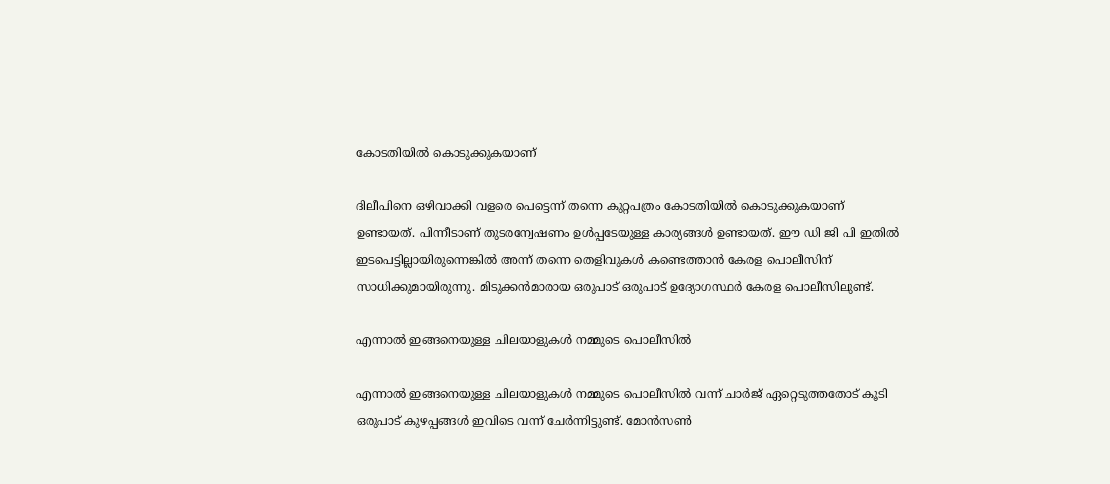കോടതിയില്‍ കൊടുക്കുകയാണ്

ദിലീപിനെ ഒഴിവാക്കി വളരെ പെട്ടെന്ന് തന്നെ കുറ്റപത്രം കോടതിയില്‍ കൊടുക്കുകയാണ് ഉണ്ടായത്. പിന്നീടാണ് തുടരന്വേഷണം ഉള്‍പ്പടേയുള്ള കാര്യങ്ങള്‍ ഉണ്ടായത്. ഈ ഡി ജി പി ഇതില്‍ ഇടപെട്ടില്ലായിരുന്നെങ്കില്‍ അന്ന് തന്നെ തെളിവുകള്‍ കണ്ടെത്താന്‍ കേരള പൊലീസിന് സാധിക്കുമായിരുന്നു. മിടുക്കന്‍മാരായ ഒരുപാട് ഒരുപാട് ഉദ്യോഗസ്ഥർ കേരള പൊലീസിലുണ്ട്.

എന്നാല്‍ ഇങ്ങനെയുള്ള ചിലയാളുകള്‍ നമ്മുടെ പൊലീസില്‍

എന്നാല്‍ ഇങ്ങനെയുള്ള ചിലയാളുകള്‍ നമ്മുടെ പൊലീസില്‍ വന്ന് ചാർജ് ഏറ്റെടുത്തതോട് കൂടി ഒരുപാട് കുഴപ്പങ്ങള്‍ ഇവിടെ വന്ന് ചേർന്നിട്ടുണ്ട്. മോന്‍സണ്‍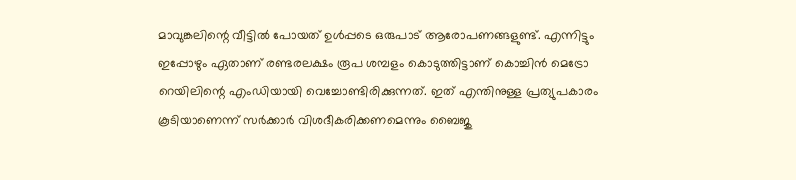മാവുങ്കലിന്റെ വീട്ടില്‍ പോയത് ഉള്‍പ്പടെ ഒരുപാട് ആരോപണങ്ങളുണ്ട്. എന്നിട്ടും ഇപ്പോഴും ഏതാണ് രണ്ടരലക്ഷം രൂപ ശമ്പളം കൊടുത്തിട്ടാണ് കൊച്ചിന്‍ മെട്രോ റെയിലിന്റെ എംഡിയായി വെച്ചോണ്ടിരിക്കുന്നത്. ഇത് എന്തിനുള്ള പ്രത്യുപകാരം കൂടിയാണെന്ന് സർക്കാർ വിശദീകരിക്കണമെന്നും ബൈജു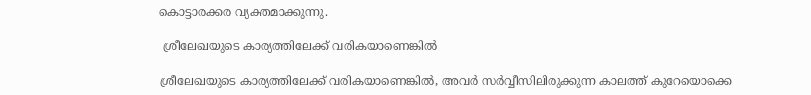കൊട്ടാരക്കര വ്യക്തമാക്കുന്നു.

 ശ്രീലേഖയുടെ കാര്യത്തിലേക്ക് വരികയാണെങ്കില്‍

ശ്രീലേഖയുടെ കാര്യത്തിലേക്ക് വരികയാണെങ്കില്‍, അവർ സർവ്വീസിലിരുക്കുന്ന കാലത്ത് കുറേയൊക്കെ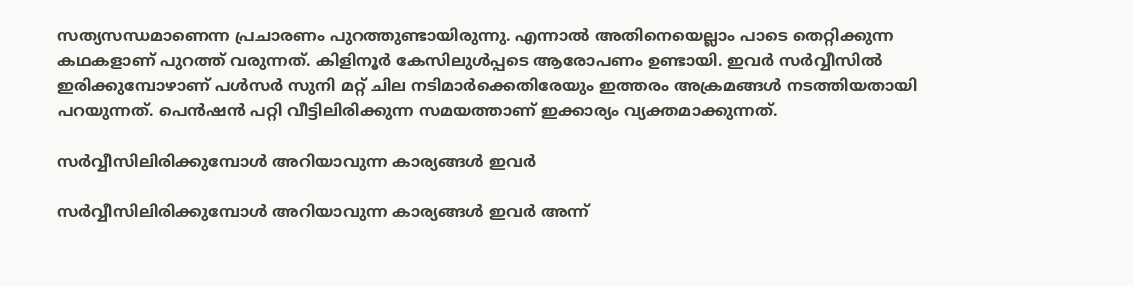സത്യസന്ധമാണെന്ന പ്രചാരണം പുറത്തുണ്ടായിരുന്നു. എന്നാല്‍ അതിനെയെല്ലാം പാടെ തെറ്റിക്കുന്ന കഥകളാണ് പുറത്ത് വരുന്നത്. കിളിനൂർ കേസിലുള്‍പ്പടെ ആരോപണം ഉണ്ടായി. ഇവർ സർവ്വീസില്‍ ഇരിക്കുമ്പോഴാണ് പള്‍സർ സുനി മറ്റ് ചില നടിമാർക്കെതിരേയും ഇത്തരം അക്രമങ്ങള്‍ നടത്തിയതായി പറയുന്നത്. പെന്‍ഷന്‍ പറ്റി വീട്ടിലിരിക്കുന്ന സമയത്താണ് ഇക്കാര്യം വ്യക്തമാക്കുന്നത്.

സർവ്വീസിലിരിക്കുമ്പോള്‍ അറിയാവുന്ന കാര്യങ്ങള്‍ ഇവർ

സർവ്വീസിലിരിക്കുമ്പോള്‍ അറിയാവുന്ന കാര്യങ്ങള്‍ ഇവർ അന്ന്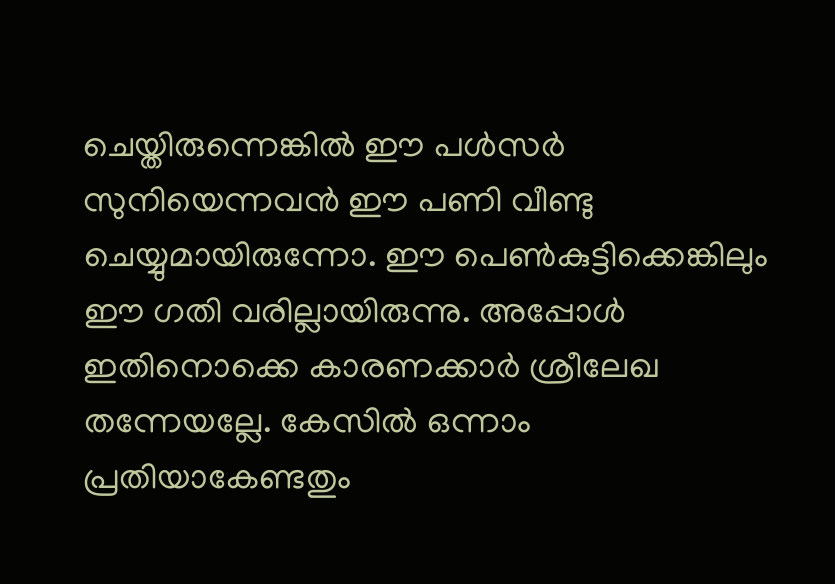ചെയ്തിരുന്നെങ്കില്‍ ഈ പള്‍സർ സുനിയെന്നവന്‍ ഈ പണി വീണ്ടു ചെയ്യുമായിരുന്നോ. ഈ പെണ്‍കുട്ടിക്കെങ്കിലും ഈ ഗതി വരില്ലായിരുന്നു. അപ്പോള്‍ ഇതിനൊക്കെ കാരണക്കാർ ശ്രീലേഖ തന്നേയല്ലേ. കേസില്‍ ഒന്നാം പ്രതിയാകേണ്ടതും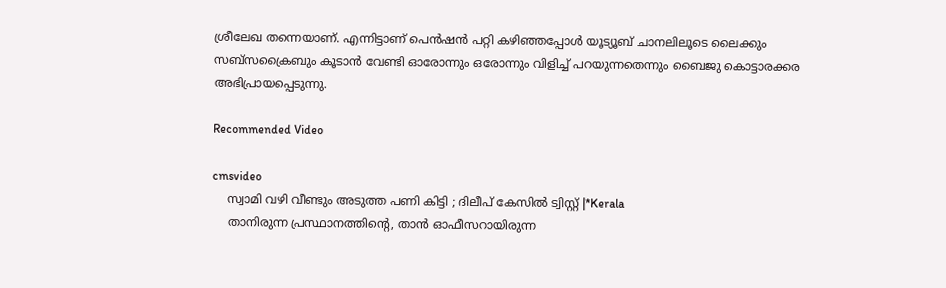ശ്രീലേഖ തന്നെയാണ്. എന്നിട്ടാണ് പെന്‍ഷന്‍ പറ്റി കഴിഞ്ഞപ്പോള്‍ യൂട്യൂബ് ചാനലിലൂടെ ലൈക്കും സബ്സക്രൈബും കൂടാന്‍ വേണ്ടി ഓരോന്നും ഒരോന്നും വിളിച്ച് പറയുന്നതെന്നും ബൈജു കൊട്ടാരക്കര അഭിപ്രായപ്പെടുന്നു.

Recommended Video

cmsvideo
    സ്വാമി വഴി വീണ്ടും അടുത്ത പണി കിട്ടി ; ദിലീപ് കേസില്‍ ട്വിസ്റ്റ് |*Kerala
    താനിരുന്ന പ്രസ്ഥാനത്തിന്റെ, താന്‍ ഓഫീസറായിരുന്ന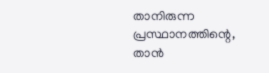താനിരുന്ന പ്രസ്ഥാനത്തിന്റെ, താന്‍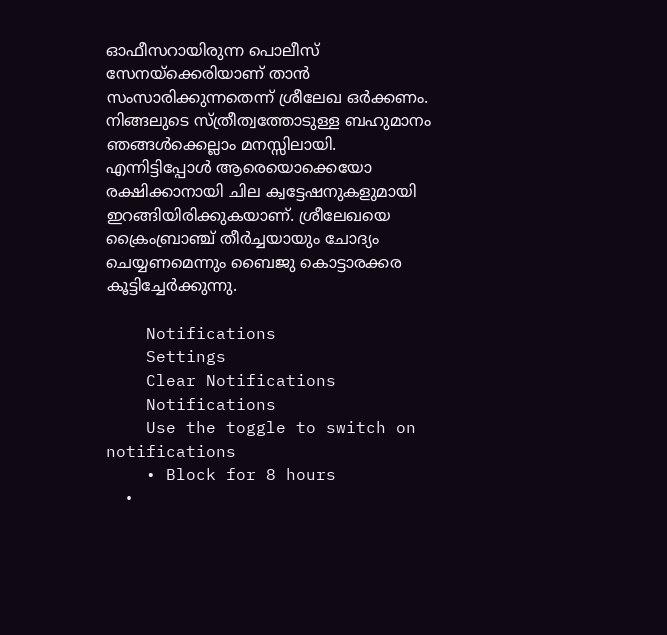ഓഫീസറായിരുന്ന പൊലീസ് സേനയ്ക്കെരിയാണ് താന്‍ സംസാരിക്കുന്നതെന്ന് ശ്രീലേഖ ഒർക്കണം. നിങ്ങലുടെ സ്ത്രീത്വത്തോടുള്ള ബഹുമാനം ഞങ്ങള്‍ക്കെല്ലാം മനസ്സിലായി. എന്നിട്ടിപ്പോള്‍ ആരെയൊക്കെയോ രക്ഷിക്കാനായി ചില ക്വട്ടേഷനുകളുമായി ഇറങ്ങിയിരിക്കുകയാണ്. ശ്രീലേഖയെ ക്രൈംബ്രാഞ്ച് തീർച്ചയായും ചോദ്യം ചെയ്യണമെന്നും ബൈജു കൊട്ടാരക്കര കൂട്ടിച്ചേർക്കുന്നു.

    Notifications
    Settings
    Clear Notifications
    Notifications
    Use the toggle to switch on notifications
    • Block for 8 hours
    •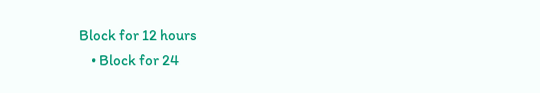Block for 12 hours
    • Block for 24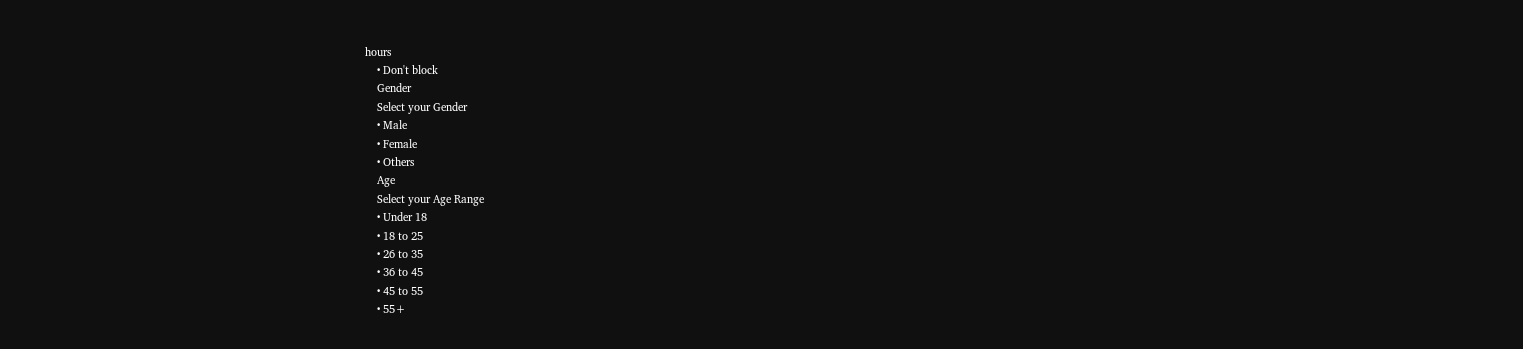hours
    • Don't block
    Gender
    Select your Gender
    • Male
    • Female
    • Others
    Age
    Select your Age Range
    • Under 18
    • 18 to 25
    • 26 to 35
    • 36 to 45
    • 45 to 55
    • 55+